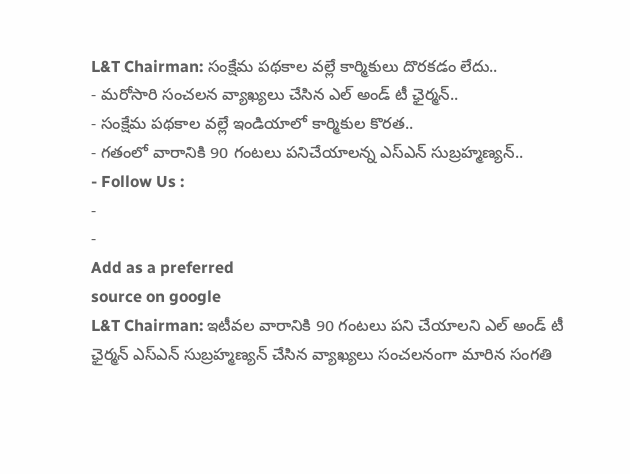L&T Chairman: సంక్షేమ పథకాల వల్లే కార్మికులు దొరకడం లేదు..
- మరోసారి సంచలన వ్యాఖ్యలు చేసిన ఎల్ అండ్ టీ ఛైర్మన్..
- సంక్షేమ పథకాల వల్లే ఇండియాలో కార్మికుల కొరత..
- గతంలో వారానికి 90 గంటలు పనిచేయాలన్న ఎస్ఎన్ సుబ్రహ్మణ్యన్..
- Follow Us :
-
-
Add as a preferred
source on google
L&T Chairman: ఇటీవల వారానికి 90 గంటలు పని చేయాలని ఎల్ అండ్ టీ ఛైర్మన్ ఎస్ఎన్ సుబ్రహ్మణ్యన్ చేసిన వ్యాఖ్యలు సంచలనంగా మారిన సంగతి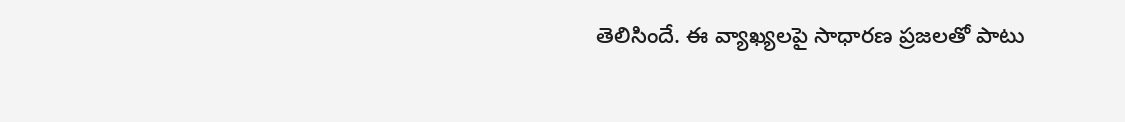తెలిసిందే. ఈ వ్యాఖ్యలపై సాధారణ ప్రజలతో పాటు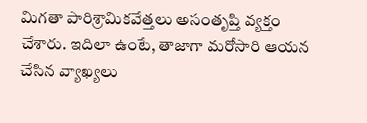మిగతా పారిశ్రామికవేత్తలు అసంతృప్తి వ్యక్తం చేశారు. ఇదిలా ఉంటే, తాజాగా మరోసారి ఆయన చేసిన వ్యాఖ్యలు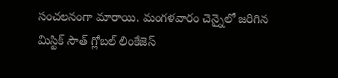సంచలనంగా మారాయి. మంగళవారం చెన్నైలో జరిగిన మిస్టిక్ సౌత్ గ్లోబల్ లింకేజెస్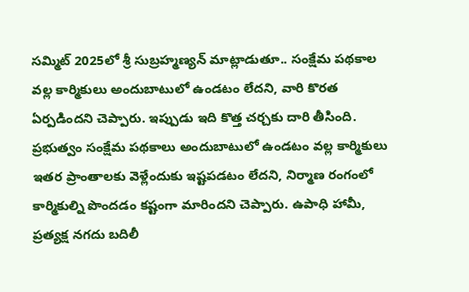సమ్మిట్ 2025లో శ్రీ సుబ్రహ్మణ్యన్ మాట్లాడుతూ.. సంక్షేమ పథకాల వల్ల కార్మికులు అందుబాటులో ఉండటం లేదని, వారి కొరత ఏర్పడిందని చెప్పారు. ఇప్పుడు ఇది కొత్త చర్చకు దారి తీసింది.
ప్రభుత్వం సంక్షేమ పథకాలు అందుబాటులో ఉండటం వల్ల కార్మికులు ఇతర ప్రాంతాలకు వెళ్లేందుకు ఇష్టపడటం లేదని, నిర్మాణ రంగంలో కార్మికుల్ని పొందడం కష్టంగా మారిందని చెప్పారు. ఉపాధి హామీ, ప్రత్యక్ష నగదు బదిలీ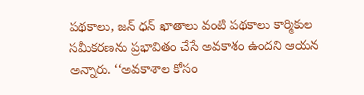పథకాలు, జన్ ధన్ ఖాతాలు వంటి పథకాలు కార్మికుల సమీకరణను ప్రభావితం చేసే అవకాశం ఉందని ఆయన అన్నారు. ‘‘అవకాశాల కోసం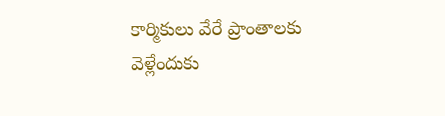కార్మికులు వేరే ప్రాంతాలకు వెళ్లేందుకు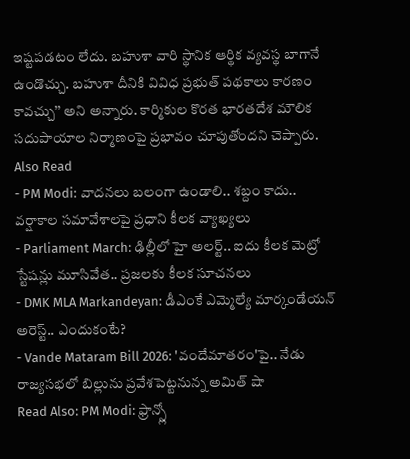ఇష్టపడటం లేదు. బహుశా వారి స్థానిక ఆర్థిక వ్యవస్థ బాగానే ఉండొచ్చు. బహుశా దీనికి వివిధ ప్రభుత్ పథకాలు కారణం కావచ్చు’’ అని అన్నారు. కార్మికుల కొరత భారతదేశ మౌలిక సదుపాయాల నిర్మాణంపై ప్రభావం చూపుతోందని చెప్పారు.
Also Read
- PM Modi: వాదనలు బలంగా ఉండాలి.. శబ్దం కాదు.. వర్షాకాల సమావేశాలపై ప్రధాని కీలక వ్యాఖ్యలు
- Parliament March: ఢిల్లీలో హై అలర్ట్.. ఐదు కీలక మెట్రో స్టేషన్లు మూసివేత.. ప్రజలకు కీలక సూచనలు
- DMK MLA Markandeyan: డీఎంకే ఎమ్మెల్యే మార్కండేయన్ అరెస్ట్.. ఎందుకంటే?
- Vande Mataram Bill 2026: 'వందేమాతరం'పై.. నేడు రాజ్యసభలో బిల్లును ప్రవేశపెట్టనున్న అమిత్ షా
Read Also: PM Modi: ఫ్రాన్స్లో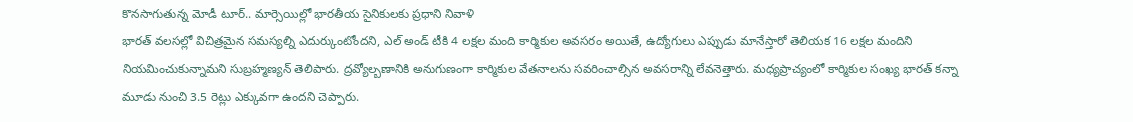కొనసాగుతున్న మోడీ టూర్.. మార్సెయిల్లో భారతీయ సైనికులకు ప్రధాని నివాళి
భారత్ వలసల్లో విచిత్రమైన సమస్యల్ని ఎదుర్కుంటోందని, ఎల్ అండ్ టీకి 4 లక్షల మంది కార్మికుల అవసరం అయితే, ఉద్యోగులు ఎప్పుడు మానేస్తారో తెలియక 16 లక్షల మందిని నియమించుకున్నామని సుబ్రహ్మణ్యన్ తెలిపారు. ద్రవ్యోల్బణానికి అనుగుణంగా కార్మికుల వేతనాలను సవరించాల్సిన అవసరాన్ని లేవనెత్తారు. మధ్యప్రాచ్యంలో కార్మికుల సంఖ్య భారత్ కన్నా మూడు నుంచి 3.5 రెట్లు ఎక్కువగా ఉందని చెప్పారు.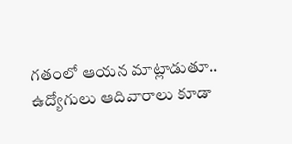గతంలో ఆయన మాట్లాడుతూ.. ఉద్యోగులు ఆదివారాలు కూడా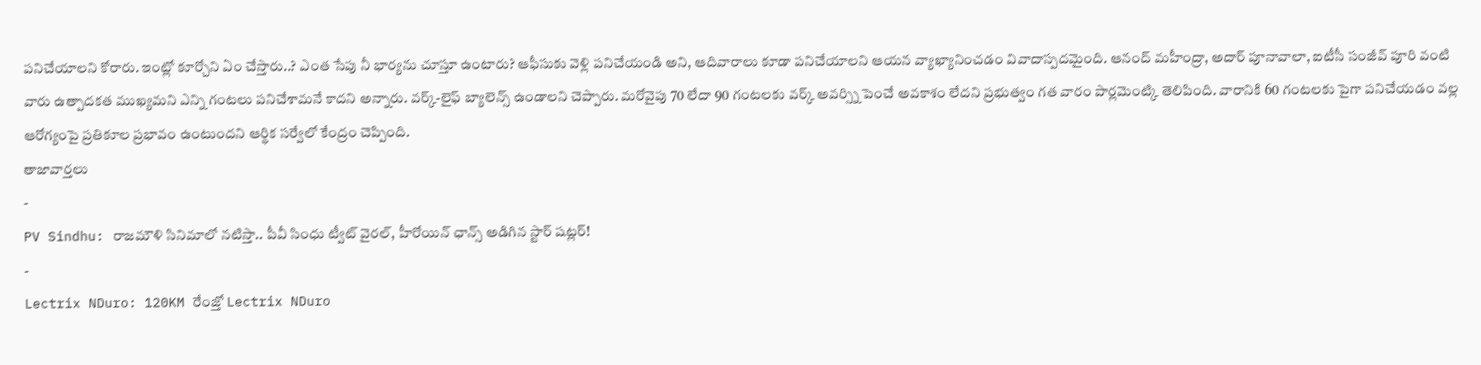పనిచేయాలని కోరారు. ఇంట్లో కూర్చోని ఏం చేస్తారు..? ఎంత సేపు నీ భార్యను చూస్తూ ఉంటారు? ఆఫీసుకు వెళ్లి పనిచేయండి అని, ఆదివారాలు కూడా పనిచేయాలని ఆయన వ్యాఖ్యానించడం వివాదాస్పదమైంది. ఆనంద్ మహీంద్రా, అదార్ పూనావాలా, ఐటీసీ సంజీవ్ పూరి వంటి వారు ఉత్పాదకత ముఖ్యమని ఎన్ని గంటలు పనిచేశామనే కాదని అన్నారు. వర్క్-లైఫ్ బ్యాలెన్స్ ఉండాలని చెప్పారు. మరోవైపు 70 లేదా 90 గంటలకు వర్క్ అవర్స్ని పెంచే అవకాశం లేదని ప్రభుత్వం గత వారం పార్లమెంట్కి తెలిపింది. వారానికి 60 గంటలకు పైగా పనిచేయడం వల్ల ఆరోగ్యంపై ప్రతికూల ప్రభావం ఉంటుందని ఆర్థిక సర్వేలో కేంద్రం చెప్పింది.
తాజావార్తలు
-
PV Sindhu: రాజమౌళి సినిమాలో నటిస్తా.. పీవీ సింధు ట్వీట్ వైరల్, హీరోయిన్ ఛాన్స్ అడిగిన స్టార్ షట్లర్!
-
Lectrix NDuro: 120KM రేంజ్తో Lectrix NDuro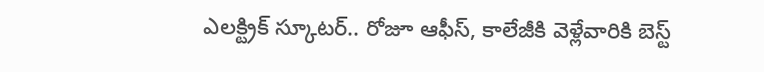ఎలక్ట్రిక్ స్కూటర్.. రోజూ ఆఫీస్, కాలేజీకి వెళ్లేవారికి బెస్ట్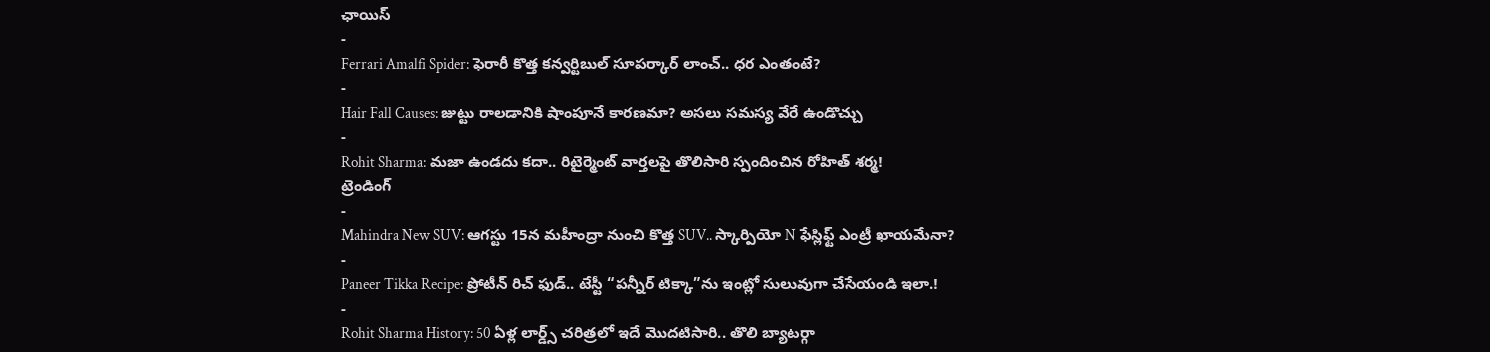ఛాయిస్
-
Ferrari Amalfi Spider: ఫెరారీ కొత్త కన్వర్టిబుల్ సూపర్కార్ లాంచ్.. ధర ఎంతంటే?
-
Hair Fall Causes: జుట్టు రాలడానికి షాంపూనే కారణమా? అసలు సమస్య వేరే ఉండొచ్చు
-
Rohit Sharma: మజా ఉండదు కదా.. రిటైర్మెంట్ వార్తలపై తొలిసారి స్పందించిన రోహిత్ శర్మ!
ట్రెండింగ్
-
Mahindra New SUV: ఆగస్టు 15న మహీంద్రా నుంచి కొత్త SUV.. స్కార్పియో N ఫేస్లిఫ్ట్ ఎంట్రీ ఖాయమేనా?
-
Paneer Tikka Recipe: ప్రోటీన్ రిచ్ ఫుడ్.. టేస్టీ “పన్నీర్ టిక్కా”ను ఇంట్లో సులువుగా చేసేయండి ఇలా.!
-
Rohit Sharma History: 50 ఏళ్ల లార్డ్స్ చరిత్రలో ఇదే మొదటిసారి.. తొలి బ్యాటర్గా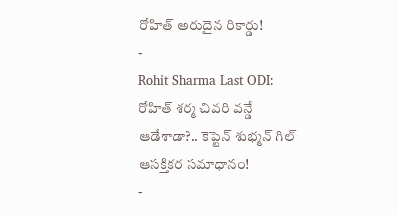రోహిత్ అరుదైన రికార్డు!
-
Rohit Sharma Last ODI: రోహిత్ శర్మ చివరి వన్డే ఆడేశాడా?.. కెప్టెన్ శుభ్మన్ గిల్ ఆసక్తికర సమాధానం!
-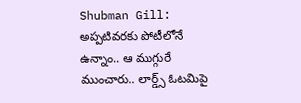Shubman Gill: అప్పటివరకు పోటీలోనే ఉన్నాం.. ఆ ముగ్గురే ముంచారు.. లార్డ్స్ ఓటమిపై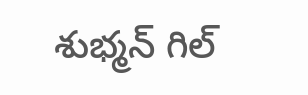శుభ్మన్ గిల్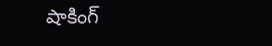షాకింగ్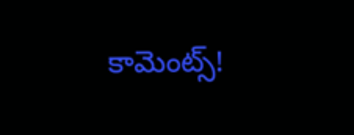కామెంట్స్!